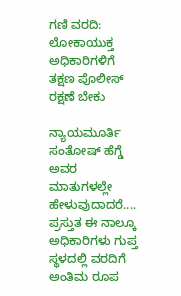ಗಣಿ ವರದಿ: ಲೋಕಾಯುಕ್ತ ಅಧಿಕಾರಿಗಳಿಗೆ ತಕ್ಷಣ ಪೊಲೀಸ್ ರಕ್ಷಣೆ ಬೇಕು

ನ್ಯಾಯಮೂರ್ತಿ ಸಂತೋಷ್ ಹೆಗ್ಡೆ ಅವರ ಮಾತುಗಳಲ್ಲೇ ಹೇಳುವುದಾದರೆ....
ಪ್ರಸ್ತುತ ಈ ನಾಲ್ಕೂ ಅಧಿಕಾರಿಗಳು ಗುಪ್ತ ಸ್ಥಳದಲ್ಲಿ ವರದಿಗೆ ಅಂತಿಮ ರೂಪ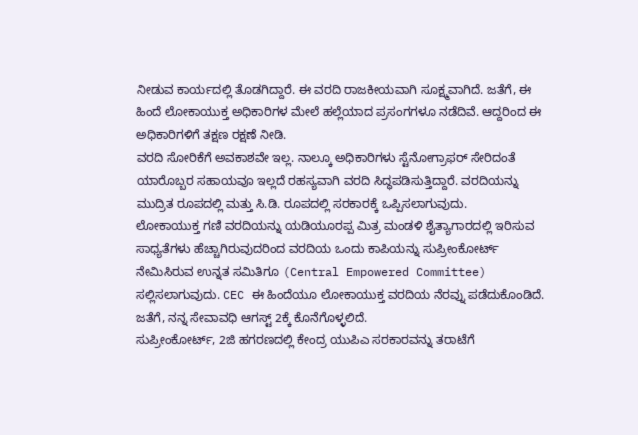ನೀಡುವ ಕಾರ್ಯದಲ್ಲಿ ತೊಡಗಿದ್ದಾರೆ. ಈ ವರದಿ ರಾಜಕೀಯವಾಗಿ ಸೂಕ್ಷ್ಮವಾಗಿದೆ. ಜತೆಗೆ, ಈ ಹಿಂದೆ ಲೋಕಾಯುಕ್ತ ಅಧಿಕಾರಿಗಳ ಮೇಲೆ ಹಲ್ಲೆಯಾದ ಪ್ರಸಂಗಗಳೂ ನಡೆದಿವೆ. ಆದ್ದರಿಂದ ಈ ಅಧಿಕಾರಿಗಳಿಗೆ ತಕ್ಷಣ ರಕ್ಷಣೆ ನೀಡಿ.
ವರದಿ ಸೋರಿಕೆಗೆ ಅವಕಾಶವೇ ಇಲ್ಲ. ನಾಲ್ಕೂ ಅಧಿಕಾರಿಗಳು ಸ್ಟೆನೋಗ್ರಾಫರ್ ಸೇರಿದಂತೆ ಯಾರೊಬ್ಬರ ಸಹಾಯವೂ ಇಲ್ಲದೆ ರಹಸ್ಯವಾಗಿ ವರದಿ ಸಿದ್ಧಪಡಿಸುತ್ತಿದ್ದಾರೆ. ವರದಿಯನ್ನು ಮುದ್ರಿತ ರೂಪದಲ್ಲಿ ಮತ್ತು ಸಿ.ಡಿ. ರೂಪದಲ್ಲಿ ಸರಕಾರಕ್ಕೆ ಒಪ್ಪಿಸಲಾಗುವುದು.
ಲೋಕಾಯುಕ್ತ ಗಣಿ ವರದಿಯನ್ನು ಯಡಿಯೂರಪ್ಪ ಮಿತ್ರ ಮಂಡಳಿ ಶೈತ್ಯಾಗಾರದಲ್ಲಿ ಇರಿಸುವ ಸಾಧ್ಯತೆಗಳು ಹೆಚ್ಚಾಗಿರುವುದರಿಂದ ವರದಿಯ ಒಂದು ಕಾಪಿಯನ್ನು ಸುಪ್ರೀಂಕೋರ್ಟ್ ನೇಮಿಸಿರುವ ಉನ್ನತ ಸಮಿತಿಗೂ (Central Empowered Committee) ಸಲ್ಲಿಸಲಾಗುವುದು. CEC ಈ ಹಿಂದೆಯೂ ಲೋಕಾಯುಕ್ತ ವರದಿಯ ನೆರವ್ನು ಪಡೆದುಕೊಂಡಿದೆ. ಜತೆಗೆ, ನನ್ನ ಸೇವಾವಧಿ ಆಗಸ್ಟ್ 2ಕ್ಕೆ ಕೊನೆಗೊಳ್ಳಲಿದೆ.
ಸುಪ್ರೀಂಕೋರ್ಟ್, 2ಜಿ ಹಗರಣದಲ್ಲಿ ಕೇಂದ್ರ ಯುಪಿಎ ಸರಕಾರವನ್ನು ತರಾಟೆಗೆ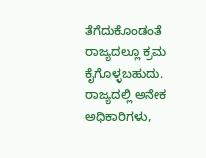ತೆಗೆದುಕೊಂಡಂತೆ ರಾಜ್ಯದಲ್ಲೂ ಕ್ರಮ ಕೈಗೊಳ್ಳಬಹುದು. ರಾಜ್ಯದಲ್ಲಿ ಅನೇಕ ಅಧಿಕಾರಿಗಳು,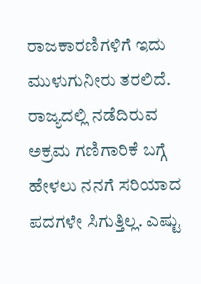ರಾಜಕಾರಣಿಗಳಿಗೆ ಇದು ಮುಳುಗುನೀರು ತರಲಿದೆ.
ರಾಜ್ಯದಲ್ಲಿ ನಡೆದಿರುವ ಅಕ್ರಮ ಗಣಿಗಾರಿಕೆ ಬಗ್ಗೆ ಹೇಳಲು ನನಗೆ ಸರಿಯಾದ ಪದಗಳೇ ಸಿಗುತ್ತಿಲ್ಲ. ಎಷ್ಟು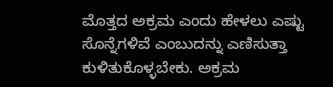ಮೊತ್ತದ ಅಕ್ರಮ ಎಂದು ಹೇಳಲು ಎಷ್ಟು ಸೊನ್ನೆಗಳಿವೆ ಎಂಬುದನ್ನು ಎಣಿಸುತ್ತಾ ಕುಳಿತುಕೊಳ್ಳಬೇಕು. ಅಕ್ರಮ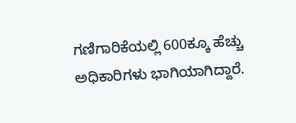ಗಣಿಗಾರಿಕೆಯಲ್ಲಿ 600ಕ್ಕೂ ಹೆಚ್ಚು ಅಧಿಕಾರಿಗಳು ಭಾಗಿಯಾಗಿದ್ದಾರೆ.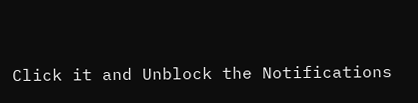Click it and Unblock the Notifications